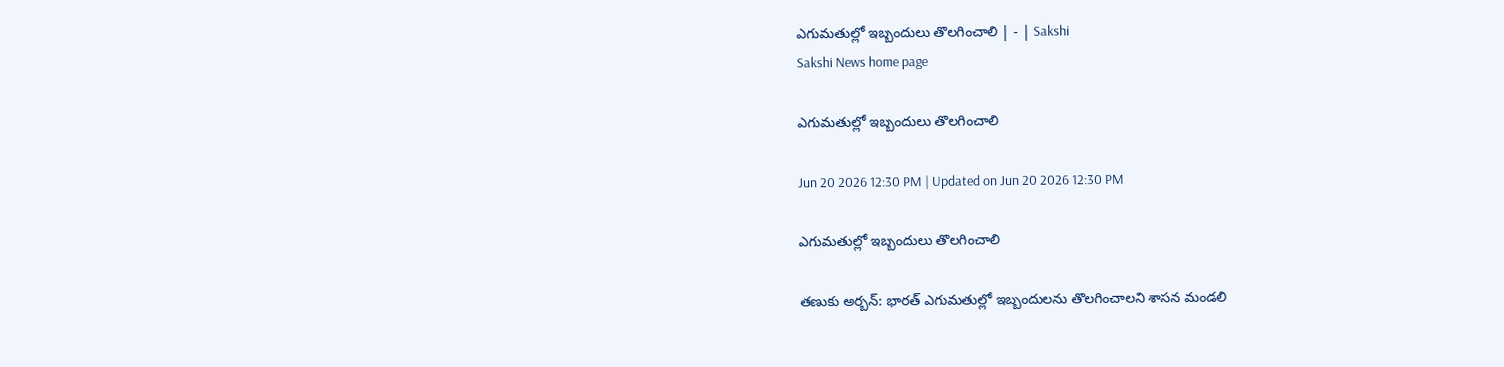ఎగుమతుల్లో ఇబ్బందులు తొలగించాలి | - | Sakshi
Sakshi News home page

ఎగుమతుల్లో ఇబ్బందులు తొలగించాలి

Jun 20 2026 12:30 PM | Updated on Jun 20 2026 12:30 PM

ఎగుమతుల్లో ఇబ్బందులు తొలగించాలి

తణుకు అర్బన్‌: భారత్‌ ఎగుమతుల్లో ఇబ్బందులను తొలగించాలని శాసన మండలి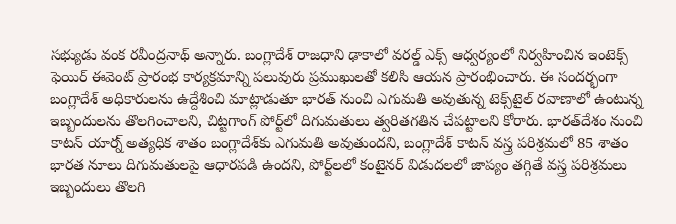సభ్యుడు వంక రవీంద్రనాథ్‌ అన్నారు. బంగ్లాదేశ్‌ రాజధాని ఢాకాలో వరల్డ్‌ ఎక్స్‌ ఆధ్వర్యంలో నిర్వహించిన ఇంటెక్స్‌ ఫెయిర్‌ ఈవెంట్‌ ప్రారంభ కార్యక్రమాన్ని పలువురు ప్రముఖులతో కలిసి ఆయన ప్రారంభించారు. ఈ సందర్భంగా బంగ్లాదేశ్‌ అధికారులను ఉద్దేశించి మాట్లాడుతూ భారత్‌ నుంచి ఎగుమతి అవుతున్న టెక్స్‌టైల్‌ రవాణాలో ఉంటున్న ఇబ్బందులను తొలగించాలని, చిట్టగాంగ్‌ పోర్ట్‌లో దిగుమతులు త్వరితగతిన చేపట్టాలని కోరారు. భారత్‌దేశం నుంచి కాటన్‌ యార్న్‌ అత్యధిక శాతం బంగ్లాదేశ్‌కు ఎగుమతి అవుతుందని, బంగ్లాదేశ్‌ కాటన్‌ వస్త్ర పరిశ్రమలో 85 శాతం భారత నూలు దిగుమతులపై ఆధారపడి ఉందని, పోర్ట్‌లలో కంటైనర్‌ విడుదలలో జాప్యం తగ్గితే వస్త్ర పరిశ్రమలు ఇబ్బందులు తొలగి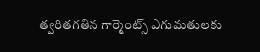త్వరితగతిన గార్మెంట్స్‌ ఎగుమతులకు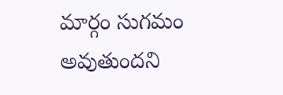మార్గం సుగమం అవుతుందని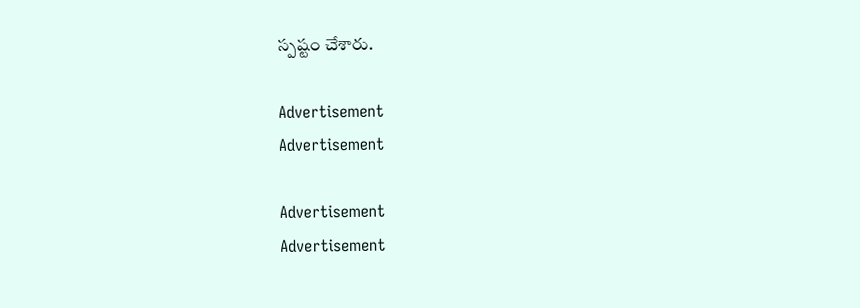స్పష్టం చేశారు.

Advertisement
Advertisement

Advertisement
Advertisement